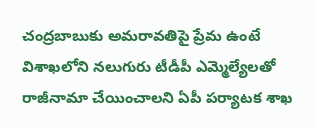చంద్రబాబుకు అమరావతిపై ప్రేమ ఉంటే విశాఖలోని నలుగురు టీడీపీ ఎమ్మెల్యేలతో రాజీనామా చేయించాలని ఏపీ పర్యాటక శాఖ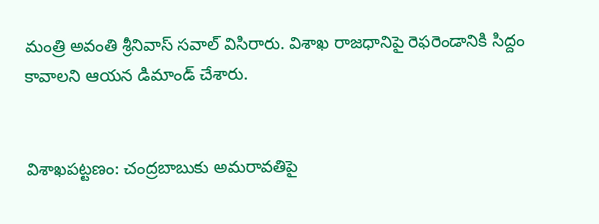మంత్రి అవంతి శ్రీనివాస్ సవాల్ విసిరారు. విశాఖ రాజధానిపై రెఫరెండానికి సిద్దం కావాలని ఆయన డిమాండ్ చేశారు.


విశాఖపట్టణం: చంద్రబాబుకు అమరావతిపై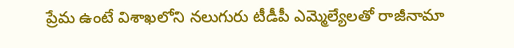ప్రేమ ఉంటే విశాఖలోని నలుగురు టీడీపీ ఎమ్మెల్యేలతో రాజీనామా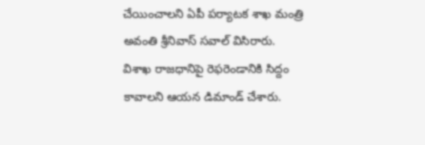చేయించాలని ఏపీ పర్యాటక శాఖ మంత్రి అవంతి శ్రీనివాస్ సవాల్ విసిరారు. విశాఖ రాజధానిపై రెఫరెండానికి సిద్దం కావాలని ఆయన డిమాండ్ చేశారు.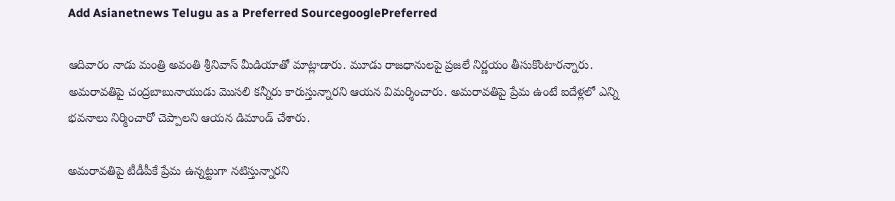Add Asianetnews Telugu as a Preferred SourcegooglePreferred

ఆదివారం నాడు మంత్రి అవంతి శ్రీనివాస్ మీడియాతో మాట్లాడారు. మూడు రాజధానులపై ప్రజలే నిర్ణయం తీసుకొంటారన్నారు. అమరావతిపై చంద్రబాబునాయుడు మొసలి కన్నీరు కారుస్తున్నారని ఆయన విమర్శించారు. అమరావతిపై ప్రేమ ఉంటే ఐదేళ్లలో ఎన్ని భవనాలు నిర్మించారో చెప్పాలని ఆయన డిమాండ్ చేశారు.

అమరావతిపై టీడీపీకే ప్రేమ ఉన్నట్టుగా నటిస్తున్నారని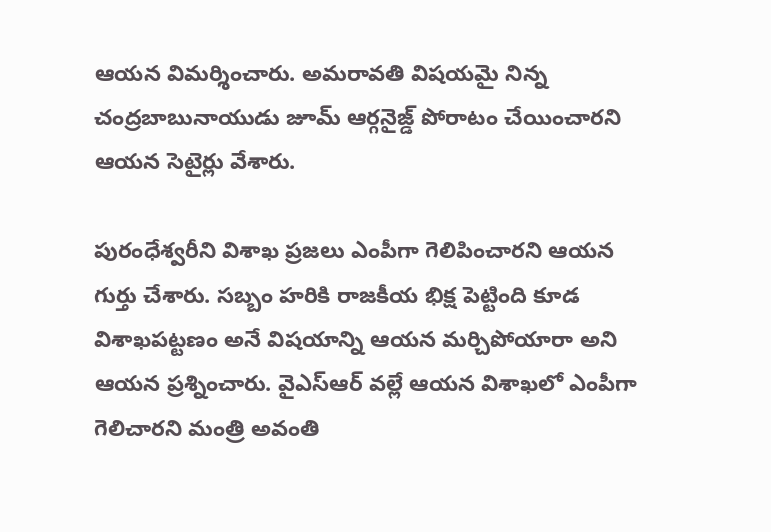ఆయన విమర్శించారు. అమరావతి విషయమై నిన్న చంద్రబాబునాయుడు జూమ్ ఆర్గనైజ్డ్ పోరాటం చేయించారని ఆయన సెటైర్లు వేశారు.

పురంధేశ్వరీని విశాఖ ప్రజలు ఎంపీగా గెలిపించారని ఆయన గుర్తు చేశారు. సబ్బం హరికి రాజకీయ భిక్ష పెట్టింది కూడ విశాఖపట్టణం అనే విషయాన్ని ఆయన మర్చిపోయారా అని ఆయన ప్రశ్నించారు. వైఎస్ఆర్ వల్లే ఆయన విశాఖలో ఎంపీగా గెలిచారని మంత్రి అవంతి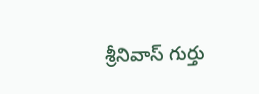శ్రీనివాస్ గుర్తు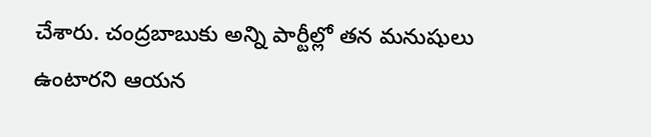చేశారు. చంద్రబాబుకు అన్ని పార్టీల్లో తన మనుషులు ఉంటారని ఆయన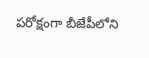పరోక్షంగా బీజేపీలోని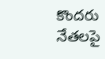కొందరు నేతలపై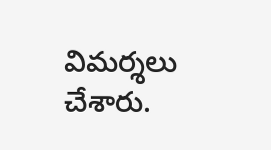విమర్శలు చేశారు.